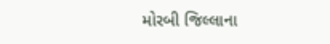મોરબી જિલ્લાના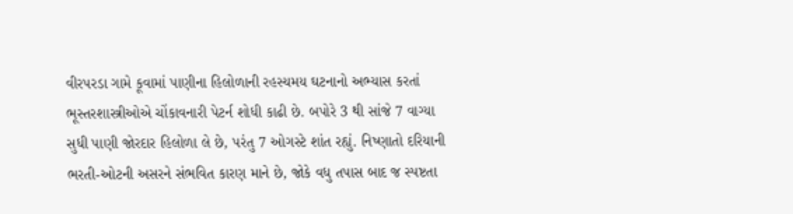વીરપરડા ગામે કૂવામાં પાણીના હિલોળાની રહસ્યમય ઘટનાનો અભ્યાસ કરતાં ભૂસ્તરશાસ્ત્રીઓએ ચોંકાવનારી પેટર્ન શોધી કાઢી છે. બપોરે 3 થી સાંજે 7 વાગ્યા સુધી પાણી જોરદાર હિલોળા લે છે, પરંતુ 7 ઓગસ્ટે શાંત રહ્યું. નિષ્ણાતો દરિયાની ભરતી-ઓટની અસરને સંભવિત કારણ માને છે, જોકે વધુ તપાસ બાદ જ સ્પષ્ટતા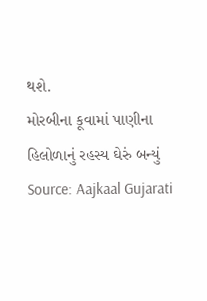થશે.
મોરબીના કૂવામાં પાણીના હિલોળાનું રહસ્ય ઘેરું બન્યું
Source: Aajkaal Gujarati